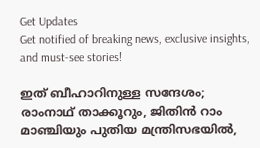Get Updates
Get notified of breaking news, exclusive insights, and must-see stories!

ഇത് ബീഹാറിനുള്ള സന്ദേശം; രാംനാഥ് താക്കൂറും, ജിതിൻ റാം മാഞ്ചിയും പുതിയ മന്ത്രിസഭയിൽ,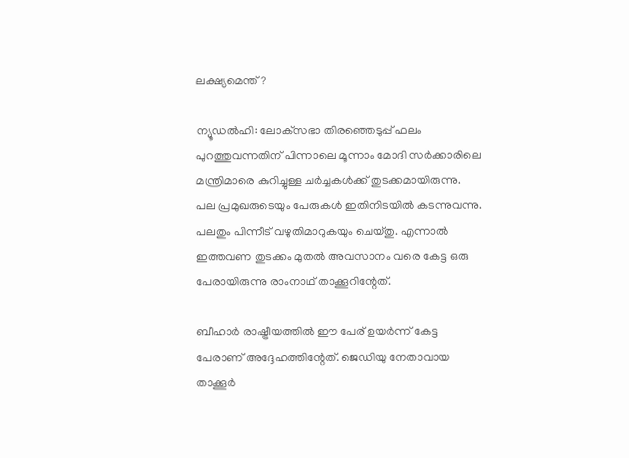ലക്ഷ്യമെന്ത്?

ന്യൂഡൽഹി: ലോക്‌സഭാ തിരഞ്ഞെടുപ്പ് ഫലം പുറത്തുവന്നതിന് പിന്നാലെ മൂന്നാം മോദി സർക്കാരിലെ മന്ത്രിമാരെ കുറിച്ചുള്ള ചർച്ചകൾക്ക് തുടക്കമായിരുന്നു. പല പ്രമുഖരുടെയും പേരുകൾ ഇതിനിടയിൽ കടന്നുവന്നു. പലതും പിന്നീട് വഴുതിമാറുകയും ചെയ്‌തു. എന്നാൽ ഇത്തവണ തുടക്കം മുതൽ അവസാനം വരെ കേട്ട ഒരു പേരായിരുന്നു രാംനാഥ് താക്കൂറിന്റേത്.

ബീഹാർ രാഷ്ട്രീയത്തിൽ ഈ പേര് ഉയർന്ന് കേട്ട പേരാണ് അദ്ദേഹത്തിന്റേത്. ജെഡിയു നേതാവായ താക്കൂർ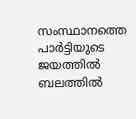സംസ്ഥാനത്തെ പാർട്ടിയുടെ ജയത്തിൽ ബലത്തിൽ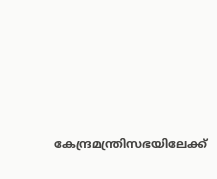കേന്ദ്രമന്ത്രിസഭയിലേക്ക്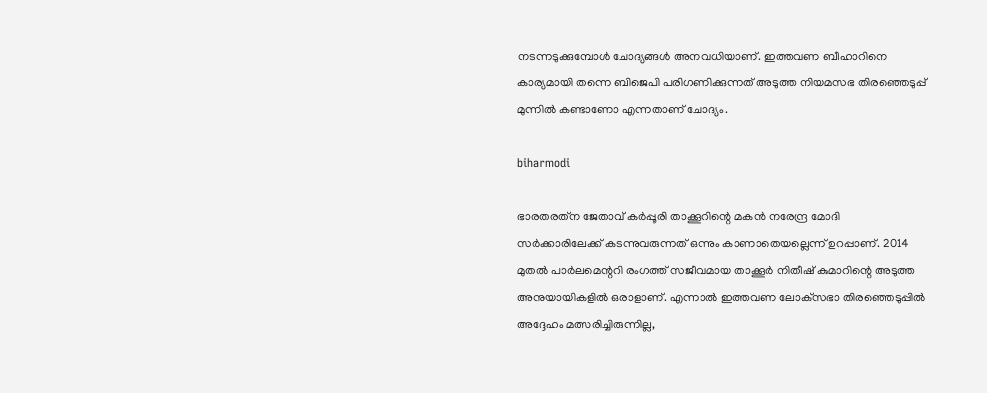നടന്നടുക്കുമ്പോൾ ചോദ്യങ്ങൾ അനവധിയാണ്. ഇത്തവണ ബീഹാറിനെ കാര്യമായി തന്നെ ബിജെപി പരിഗണിക്കുന്നത് അടുത്ത നിയമസഭ തിരഞ്ഞെടുപ്പ് മുന്നിൽ കണ്ടാണോ എന്നതാണ് ചോദ്യം.

biharmodi

ഭാരതരത്‌ന ജേതാവ് കർപ്പൂരി താക്കൂറിന്റെ മകൻ നരേന്ദ്ര മോദി സർക്കാരിലേക്ക് കടന്നുവരുന്നത് ഒന്നും കാണാതെയല്ലെന്ന് ഉറപ്പാണ്. 2014 മുതൽ പാർലമെന്ററി രംഗത്ത് സജീവമായ താക്കൂർ നിതീഷ് കുമാറിന്റെ അടുത്ത അനുയായികളിൽ ഒരാളാണ്. എന്നാൽ ഇത്തവണ ലോക്‌സഭാ തിരഞ്ഞെടുപ്പിൽ അദ്ദേഹം മത്സരിച്ചിരുന്നില്ല,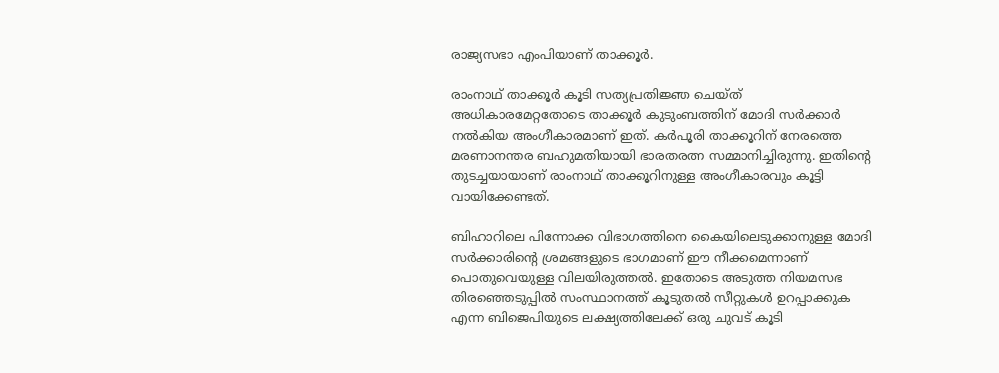രാജ്യസഭാ എംപിയാണ് താക്കൂർ.

രാംനാഥ് താക്കൂർ കൂടി സത്യപ്രതിജ്ഞ ചെയ്‌ത്‌ അധികാരമേറ്റതോടെ താക്കൂർ കുടുംബത്തിന് മോദി സർക്കാർ നൽകിയ അംഗീകാരമാണ് ഇത്. കർപൂരി താക്കൂറിന് നേരത്തെ മരണാനന്തര ബഹുമതിയായി ഭാരതരത്ന സമ്മാനിച്ചിരുന്നു. ഇതിന്റെ തുടച്ചയായാണ് രാംനാഥ് താക്കൂറിനുള്ള അംഗീകാരവും കൂട്ടി വായിക്കേണ്ടത്.

ബിഹാറിലെ പിന്നോക്ക വിഭാഗത്തിനെ കൈയിലെടുക്കാനുള്ള മോദി സർക്കാരിന്റെ ശ്രമങ്ങളുടെ ഭാഗമാണ് ഈ നീക്കമെന്നാണ് പൊതുവെയുള്ള വിലയിരുത്തൽ. ഇതോടെ അടുത്ത നിയമസഭ തിരഞ്ഞെടുപ്പിൽ സംസ്ഥാനത്ത് കൂടുതൽ സീറ്റുകൾ ഉറപ്പാക്കുക എന്ന ബിജെപിയുടെ ലക്ഷ്യത്തിലേക്ക് ഒരു ചുവട് കൂടി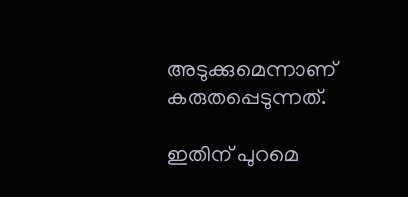അടുക്കുമെന്നാണ് കരുതപ്പെടുന്നത്.

ഇതിന് പുറമെ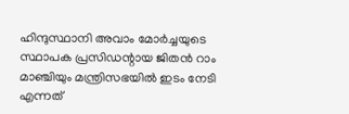ഹിന്ദുസ്ഥാനി അവാം മോർച്ചയുടെ സ്ഥാപക പ്രസിഡന്റായ ജിതൻ റാം മാഞ്ചിയും മന്ത്രിസഭയിൽ ഇടം നേടി എന്നത്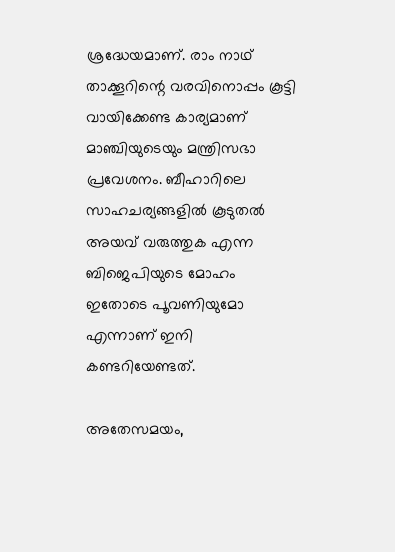ശ്രദ്ധേയമാണ്. രാം നാഥ് താക്കൂറിന്റെ വരവിനൊപ്പം കൂട്ടി വായിക്കേണ്ട കാര്യമാണ് മാഞ്ചിയുടെയും മന്ത്രിസഭാ പ്രവേശനം. ബീഹാറിലെ സാഹചര്യങ്ങളിൽ കൂടുതൽ അയവ് വരുത്തുക എന്ന ബിജെപിയുടെ മോഹം ഇതോടെ പൂവണിയുമോ എന്നാണ് ഇനി കണ്ടറിയേണ്ടത്.

അതേസമയം,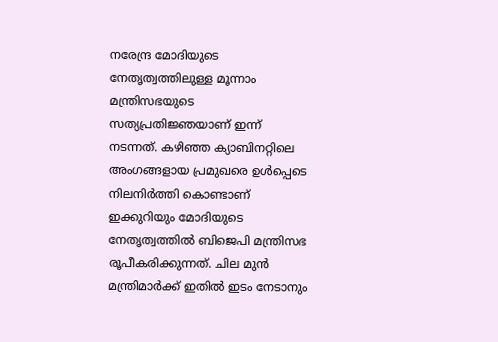നരേന്ദ്ര മോദിയുടെ നേതൃത്വത്തിലുള്ള മൂന്നാം മന്ത്രിസഭയുടെ സത്യപ്രതിജ്ഞയാണ് ഇന്ന് നടന്നത്. കഴിഞ്ഞ ക്യാബിനറ്റിലെ അംഗങ്ങളായ പ്രമുഖരെ ഉൾപ്പെടെ നിലനിർത്തി കൊണ്ടാണ് ഇക്കുറിയും മോദിയുടെ നേതൃത്വത്തിൽ ബിജെപി മന്ത്രിസഭ രൂപീകരിക്കുന്നത്. ചില മുൻ മന്ത്രിമാർക്ക് ഇതിൽ ഇടം നേടാനും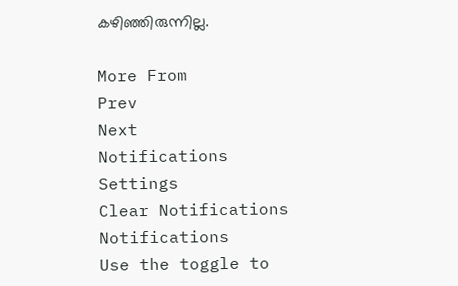കഴിഞ്ഞിരുന്നില്ല.

More From
Prev
Next
Notifications
Settings
Clear Notifications
Notifications
Use the toggle to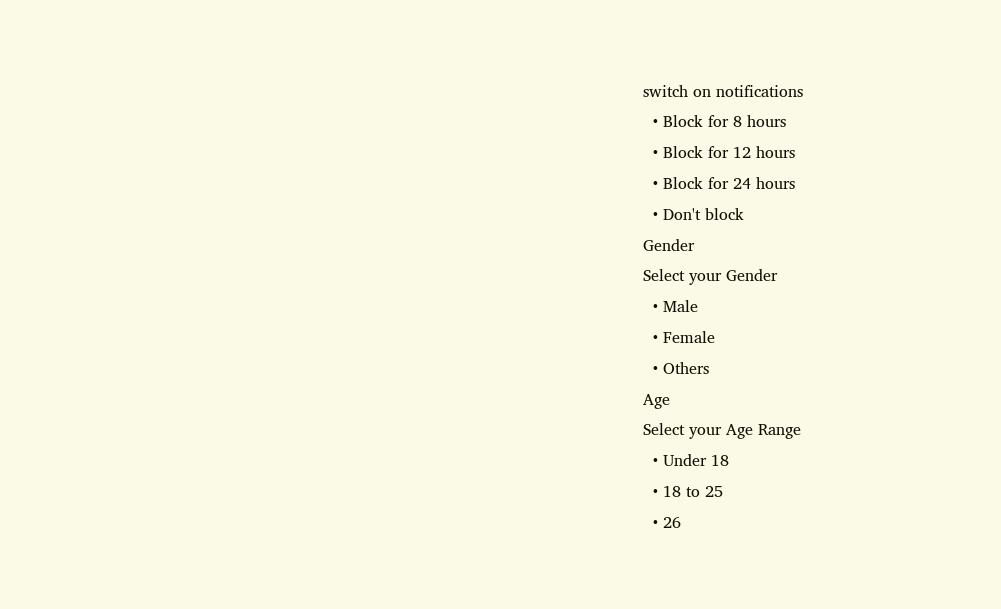switch on notifications
  • Block for 8 hours
  • Block for 12 hours
  • Block for 24 hours
  • Don't block
Gender
Select your Gender
  • Male
  • Female
  • Others
Age
Select your Age Range
  • Under 18
  • 18 to 25
  • 26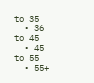to 35
  • 36 to 45
  • 45 to 55
  • 55+